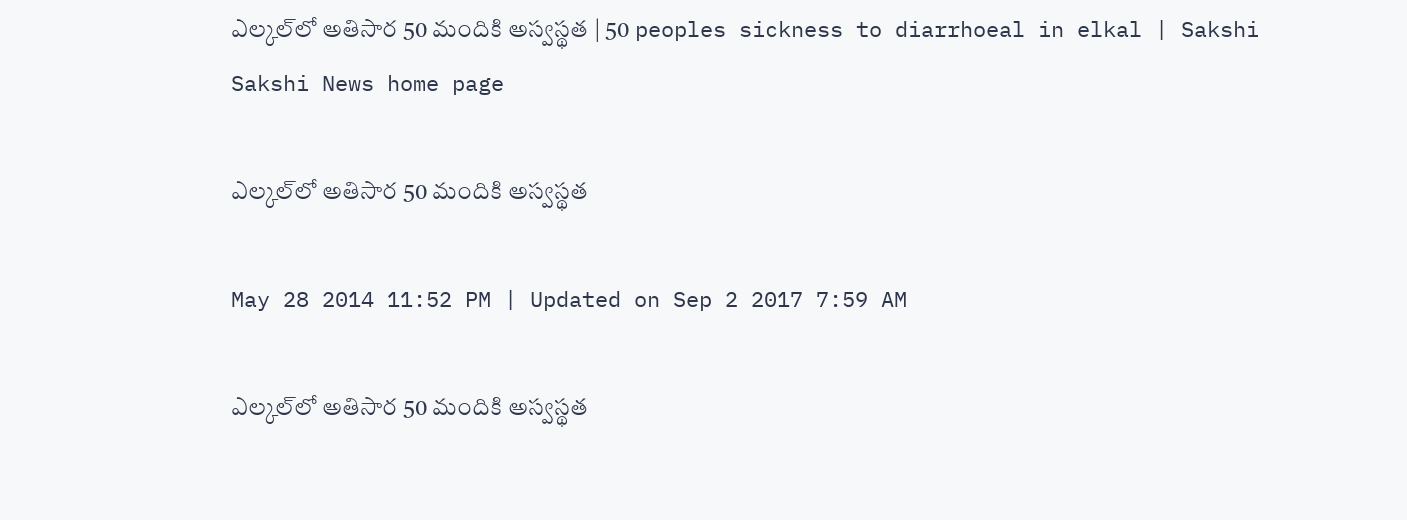ఎల్కల్‌లో అతిసార 50 మందికి అస్వస్థత | 50 peoples sickness to diarrhoeal in elkal | Sakshi
Sakshi News home page

ఎల్కల్‌లో అతిసార 50 మందికి అస్వస్థత

May 28 2014 11:52 PM | Updated on Sep 2 2017 7:59 AM

ఎల్కల్‌లో అతిసార 50 మందికి అస్వస్థత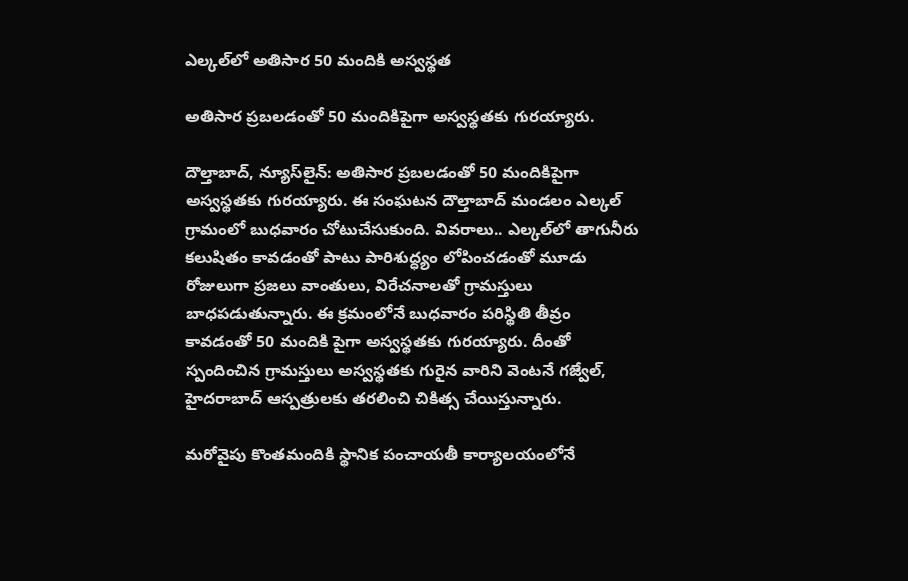ఎల్కల్‌లో అతిసార 50 మందికి అస్వస్థత

అతిసార ప్రబలడంతో 50 మందికిపైగా అస్వస్థతకు గురయ్యారు.

దౌల్తాబాద్, న్యూస్‌లైన్: అతిసార ప్రబలడంతో 50 మందికిపైగా అస్వస్థతకు గురయ్యారు. ఈ సంఘటన దౌల్తాబాద్ మండలం ఎల్కల్ గ్రామంలో బుధవారం చోటుచేసుకుంది. వివరాలు.. ఎల్కల్‌లో తాగునీరు కలుషితం కావడంతో పాటు పారిశుద్ధ్యం లోపించడంతో మూడు రోజులుగా ప్రజలు వాంతులు, విరేచనాలతో గ్రామస్తులు బాధపడుతున్నారు. ఈ క్రమంలోనే బుధవారం పరిస్థితి తీవ్రం కావడంతో 50 మందికి పైగా అస్వస్థతకు గురయ్యారు. దీంతో స్పందించిన గ్రామస్తులు అస్వస్థతకు గురైన వారిని వెంటనే గజ్వేల్, హైదరాబాద్ ఆస్పత్రులకు తరలించి చికిత్స చేయిస్తున్నారు.

మరోవైపు కొంతమందికి స్థానిక పంచాయతీ కార్యాలయంలోనే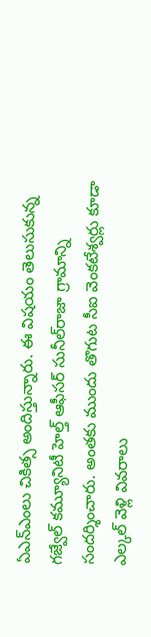ఏఎన్‌ఎంలు చికిత్స అందిస్తున్నారు. ఈ విషయం తెలుసుకున్న గజ్వేల్ కమ్యూనిటీ హెల్త్ ఆఫీసర్ సునీల్‌రాజా గ్రామాన్ని సందర్శించారు. అంతకు ముందు తొగుట సీఐ వెంకటేశ్వర్లు కూడా ఎల్కల్ వెళ్లి వివరాలు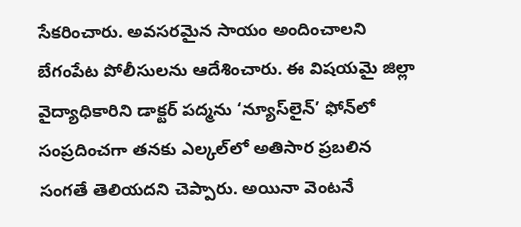సేకరించారు. అవసరమైన సాయం అందించాలని బేగంపేట పోలీసులను ఆదేశించారు. ఈ విషయమై జిల్లా వైద్యాధికారిని డాక్టర్ పద్మను ‘న్యూస్‌లైన్’ ఫోన్‌లో సంప్రదించగా తనకు ఎల్కల్‌లో అతిసార ప్రబలిన సంగతే తెలియదని చెప్పారు. అయినా వెంటనే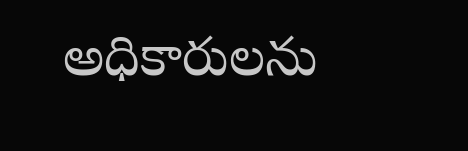అధికారులను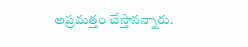అప్రమత్తం చేస్తానన్నారు.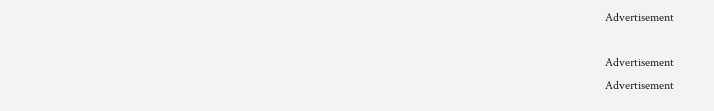Advertisement

Advertisement
Advertisement